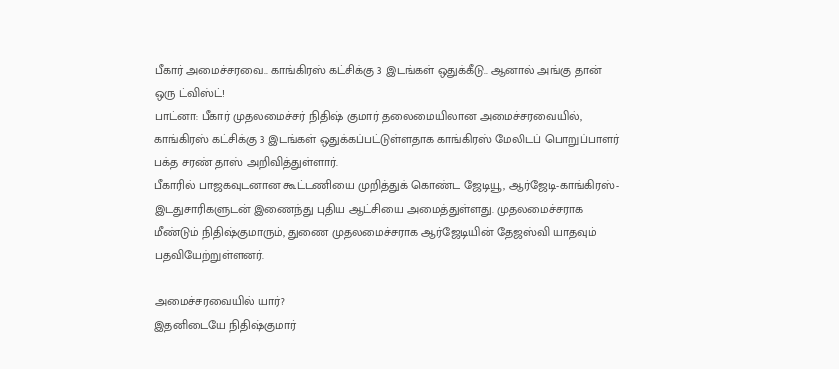பீகார் அமைச்சரவை.. காங்கிரஸ் கட்சிக்கு 3 இடங்கள் ஒதுக்கீடு.. ஆனால் அங்கு தான் ஒரு ட்விஸ்ட்!
பாட்னா: பீகார் முதலமைச்சர் நிதிஷ் குமார் தலைமையிலான அமைச்சரவையில், காங்கிரஸ் கட்சிக்கு 3 இடங்கள் ஒதுக்கப்பட்டுள்ளதாக காங்கிரஸ் மேலிடப் பொறுப்பாளர் பக்த சரண் தாஸ் அறிவித்துள்ளார்.
பீகாரில் பாஜகவுடனான கூட்டணியை முறித்துக் கொண்ட ஜேடியூ, ஆர்ஜேடி-காங்கிரஸ்-இடதுசாரிகளுடன் இணைந்து புதிய ஆட்சியை அமைத்துள்ளது. முதலமைச்சராக மீண்டும் நிதிஷ்குமாரும், துணை முதலமைச்சராக ஆர்ஜேடியின் தேஜஸ்வி யாதவும் பதவியேற்றுள்ளனர்.

அமைச்சரவையில் யார்?
இதனிடையே நிதிஷ்குமார்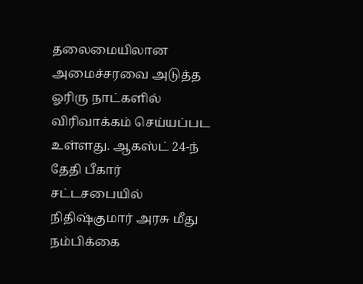தலைமையிலான அமைச்சரவை அடுத்த ஓரிரு நாட்களில் விரிவாக்கம் செய்யப்பட உள்ளது. ஆகஸ்ட் 24-ந் தேதி பீகார் சட்டசபையில் நிதிஷ்குமார் அரசு மீது நம்பிக்கை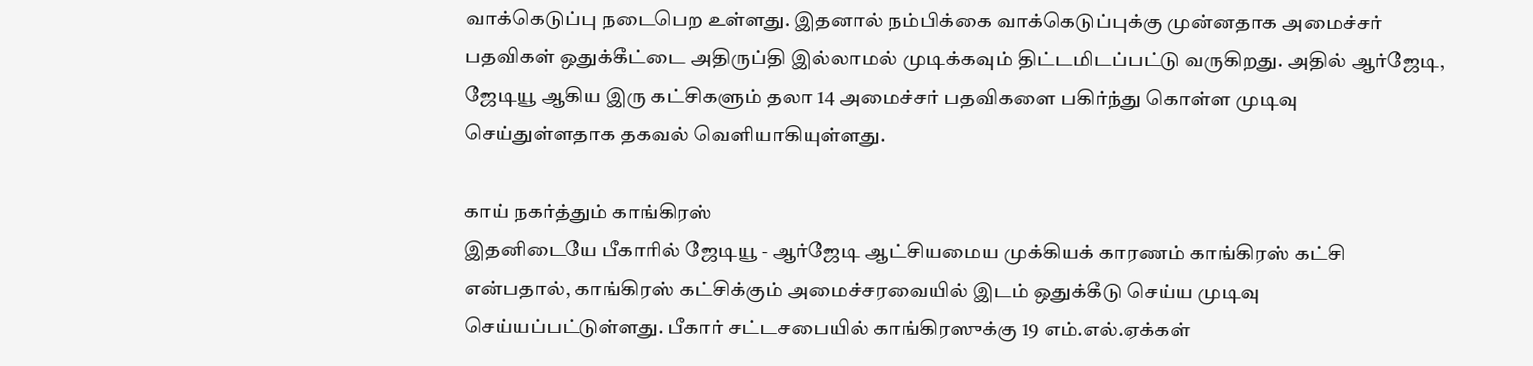வாக்கெடுப்பு நடைபெற உள்ளது. இதனால் நம்பிக்கை வாக்கெடுப்புக்கு முன்னதாக அமைச்சர் பதவிகள் ஒதுக்கீட்டை அதிருப்தி இல்லாமல் முடிக்கவும் திட்டமிடப்பட்டு வருகிறது. அதில் ஆர்ஜேடி, ஜேடியூ ஆகிய இரு கட்சிகளும் தலா 14 அமைச்சர் பதவிகளை பகிர்ந்து கொள்ள முடிவு செய்துள்ளதாக தகவல் வெளியாகியுள்ளது.

காய் நகர்த்தும் காங்கிரஸ்
இதனிடையே பீகாரில் ஜேடியூ - ஆர்ஜேடி ஆட்சியமைய முக்கியக் காரணம் காங்கிரஸ் கட்சி என்பதால், காங்கிரஸ் கட்சிக்கும் அமைச்சரவையில் இடம் ஒதுக்கீடு செய்ய முடிவு செய்யப்பட்டுள்ளது. பீகார் சட்டசபையில் காங்கிரஸுக்கு 19 எம்.எல்.ஏக்கள்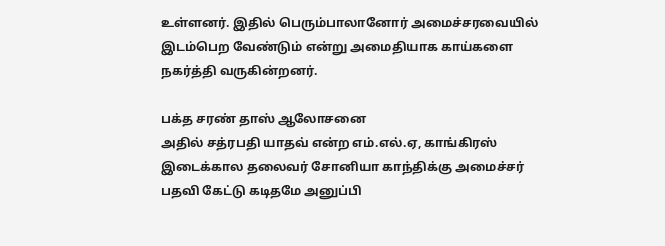உள்ளனர். இதில் பெரும்பாலானோர் அமைச்சரவையில் இடம்பெற வேண்டும் என்று அமைதியாக காய்களை நகர்த்தி வருகின்றனர்.

பக்த சரண் தாஸ் ஆலோசனை
அதில் சத்ரபதி யாதவ் என்ற எம்.எல்.ஏ, காங்கிரஸ் இடைக்கால தலைவர் சோனியா காந்திக்கு அமைச்சர் பதவி கேட்டு கடிதமே அனுப்பி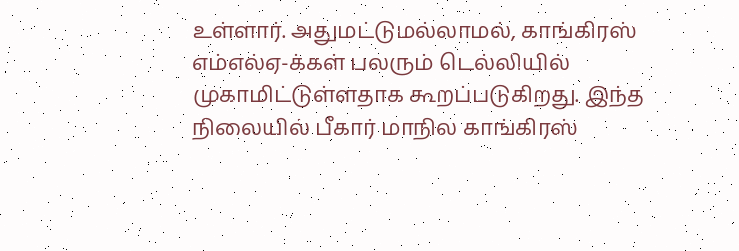உள்ளார். அதுமட்டுமல்லாமல், காங்கிரஸ் எம்எல்ஏ-க்கள் பலரும் டெல்லியில் முகாமிட்டுள்ளதாக கூறப்படுகிறது. இந்த நிலையில் பீகார் மாநில காங்கிரஸ்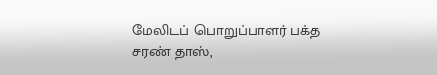மேலிடப் பொறுப்பாளர் பக்த சரண் தாஸ்,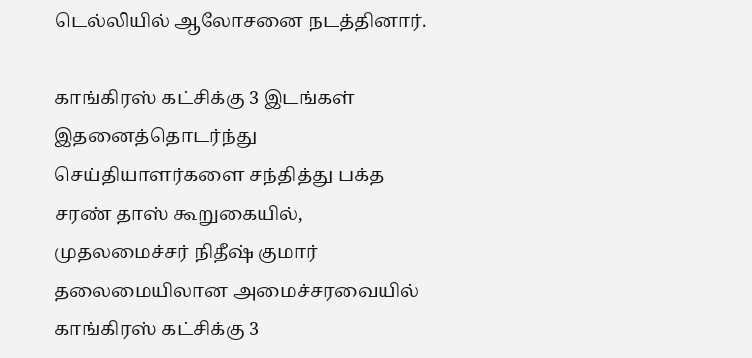டெல்லியில் ஆலோசனை நடத்தினார்.

காங்கிரஸ் கட்சிக்கு 3 இடங்கள்
இதனைத்தொடர்ந்து செய்தியாளர்களை சந்தித்து பக்த சரண் தாஸ் கூறுகையில், முதலமைச்சர் நிதீஷ் குமார் தலைமையிலான அமைச்சரவையில் காங்கிரஸ் கட்சிக்கு 3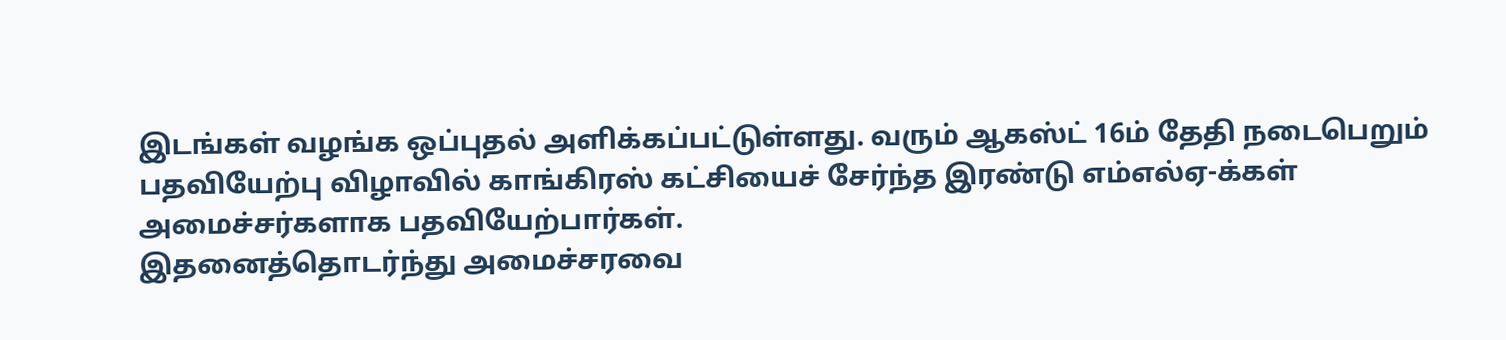இடங்கள் வழங்க ஒப்புதல் அளிக்கப்பட்டுள்ளது. வரும் ஆகஸ்ட் 16ம் தேதி நடைபெறும் பதவியேற்பு விழாவில் காங்கிரஸ் கட்சியைச் சேர்ந்த இரண்டு எம்எல்ஏ-க்கள் அமைச்சர்களாக பதவியேற்பார்கள்.
இதனைத்தொடர்ந்து அமைச்சரவை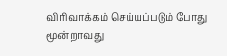விரிவாக்கம் செய்யப்படும் போது மூன்றாவது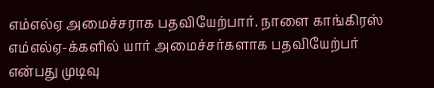எம்எல்ஏ அமைச்சராக பதவியேற்பார். நாளை காங்கிரஸ் எம்எல்ஏ-க்களில் யார் அமைச்சர்களாக பதவியேற்பர் என்பது முடிவு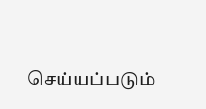செய்யப்படும்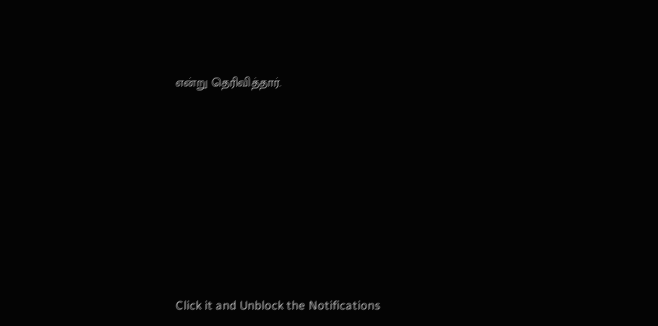என்று தெரிவித்தார்.












Click it and Unblock the Notifications